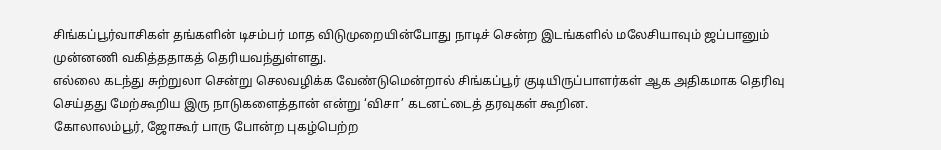சிங்கப்பூர்வாசிகள் தங்களின் டிசம்பர் மாத விடுமுறையின்போது நாடிச் சென்ற இடங்களில் மலேசியாவும் ஜப்பானும் முன்னணி வகித்ததாகத் தெரியவந்துள்ளது.
எல்லை கடந்து சுற்றுலா சென்று செலவழிக்க வேண்டுமென்றால் சிங்கப்பூர் குடியிருப்பாளர்கள் ஆக அதிகமாக தெரிவு செய்தது மேற்கூறிய இரு நாடுகளைத்தான் என்று ‘விசா’ கடனட்டைத் தரவுகள் கூறின.
கோலாலம்பூர், ஜோகூர் பாரு போன்ற புகழ்பெற்ற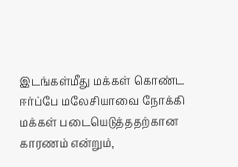இடங்கள்மீது மக்கள் கொண்ட ஈர்ப்பே மலேசியாவை நோக்கி மக்கள் படையெடுத்ததற்கான காரணம் என்றும்,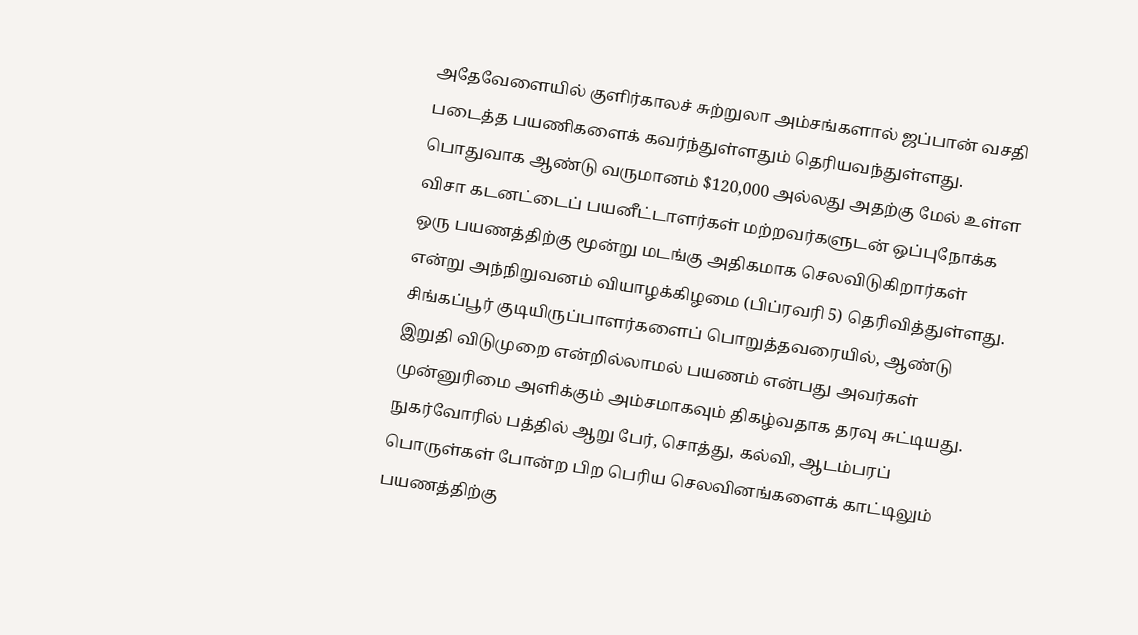அதேவேளையில் குளிர்காலச் சுற்றுலா அம்சங்களால் ஜப்பான் வசதி படைத்த பயணிகளைக் கவர்ந்துள்ளதும் தெரியவந்துள்ளது.
பொதுவாக ஆண்டு வருமானம் $120,000 அல்லது அதற்கு மேல் உள்ள விசா கடனட்டைப் பயனீட்டாளர்கள் மற்றவர்களுடன் ஒப்புநோக்க ஒரு பயணத்திற்கு மூன்று மடங்கு அதிகமாக செலவிடுகிறார்கள் என்று அந்நிறுவனம் வியாழக்கிழமை (பிப்ரவரி 5) தெரிவித்துள்ளது.
சிங்கப்பூர் குடியிருப்பாளர்களைப் பொறுத்தவரையில், ஆண்டு இறுதி விடுமுறை என்றில்லாமல் பயணம் என்பது அவர்கள் முன்னுரிமை அளிக்கும் அம்சமாகவும் திகழ்வதாக தரவு சுட்டியது.
நுகர்வோரில் பத்தில் ஆறு பேர், சொத்து, கல்வி, ஆடம்பரப் பொருள்கள் போன்ற பிற பெரிய செலவினங்களைக் காட்டிலும் பயணத்திற்கு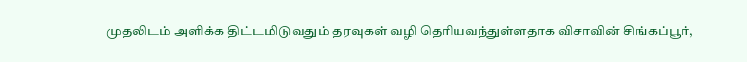முதலிடம் அளிக்க திட்டமிடுவதும் தரவுகள் வழி தெரியவந்துள்ளதாக விசாவின் சிங்கப்பூர்,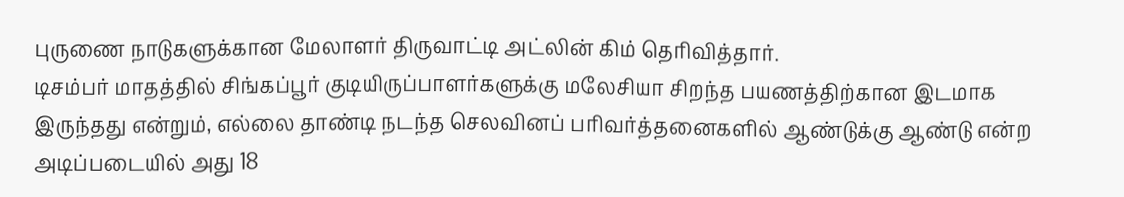புருணை நாடுகளுக்கான மேலாளர் திருவாட்டி அட்லின் கிம் தெரிவித்தார்.
டிசம்பர் மாதத்தில் சிங்கப்பூர் குடியிருப்பாளர்களுக்கு மலேசியா சிறந்த பயணத்திற்கான இடமாக இருந்தது என்றும், எல்லை தாண்டி நடந்த செலவினப் பரிவர்த்தனைகளில் ஆண்டுக்கு ஆண்டு என்ற அடிப்படையில் அது 18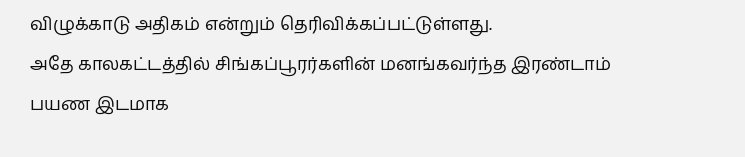விழுக்காடு அதிகம் என்றும் தெரிவிக்கப்பட்டுள்ளது.
அதே காலகட்டத்தில் சிங்கப்பூரர்களின் மனங்கவர்ந்த இரண்டாம் பயண இடமாக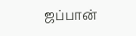ஜப்பான்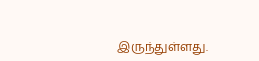இருந்துள்ளது.